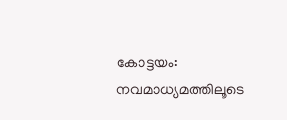കോട്ടയം: നവമാധ്യമത്തിലൂടെ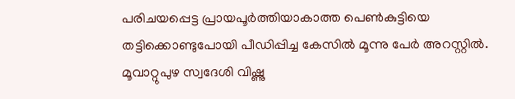പരിചയപ്പെട്ട പ്രായപൂർത്തിയാകാത്ത പെൺകുട്ടിയെ തട്ടിക്കൊണ്ടുപോയി പീഡിപ്പിച്ച കേസിൽ മൂന്നു പേർ അറസ്റ്റിൽ. മൂവാറ്റുപുഴ സ്വദേശി വിഷ്ണു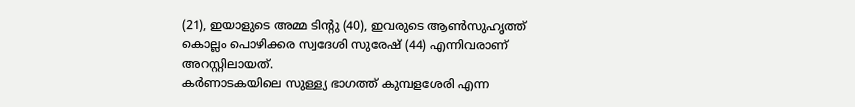(21), ഇയാളുടെ അമ്മ ടിന്റു (40), ഇവരുടെ ആൺസുഹൃത്ത് കൊല്ലം പൊഴിക്കര സ്വദേശി സുരേഷ് (44) എന്നിവരാണ് അറസ്റ്റിലായത്.
കർണാടകയിലെ സുള്ള്യ ഭാഗത്ത് കുമ്പളശേരി എന്ന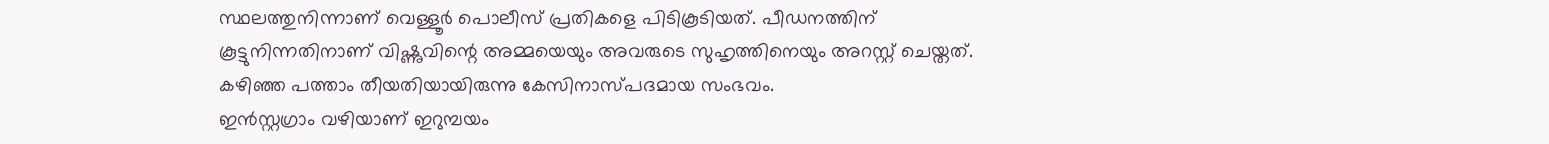സ്ഥലത്തുനിന്നാണ് വെള്ളൂർ പൊലീസ് പ്രതികളെ പിടികൂടിയത്. പീഡനത്തിന് കൂട്ടുനിന്നതിനാണ് വിഷ്ണുവിന്റെ അമ്മയെയും അവരുടെ സുഹൃത്തിനെയും അറസ്റ്റ് ചെയ്തത്. കഴിഞ്ഞ പത്താം തീയതിയായിരുന്നു കേസിനാസ്പദമായ സംഭവം.
ഇൻസ്റ്റഗ്രാം വഴിയാണ് ഇറുമ്പയം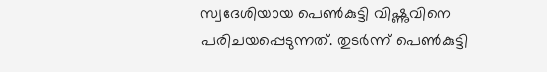സ്വദേശിയായ പെൺകുട്ടി വിഷ്ണുവിനെ പരിചയപ്പെടുന്നത്. തുടർന്ന് പെൺകുട്ടി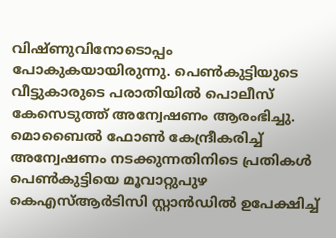വിഷ്ണുവിനോടൊപ്പം പോകുകയായിരുന്നു. പെൺകുട്ടിയുടെ വീട്ടുകാരുടെ പരാതിയിൽ പൊലീസ് കേസെടുത്ത് അന്വേഷണം ആരംഭിച്ചു.
മൊബൈൽ ഫോൺ കേന്ദ്രീകരിച്ച് അന്വേഷണം നടക്കുന്നതിനിടെ പ്രതികൾ പെൺകുട്ടിയെ മൂവാറ്റുപുഴ കെഎസ്ആർടിസി സ്റ്റാൻഡിൽ ഉപേക്ഷിച്ച്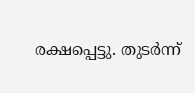രക്ഷപ്പെട്ടു. തുടർന്ന്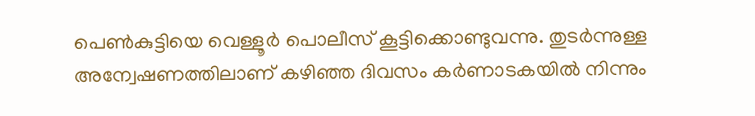പെൺകുട്ടിയെ വെള്ളൂർ പൊലീസ് കൂട്ടിക്കൊണ്ടുവന്നു. തുടർന്നുള്ള അന്വേഷണത്തിലാണ് കഴിഞ്ഞ ദിവസം കർണാടകയിൽ നിന്നും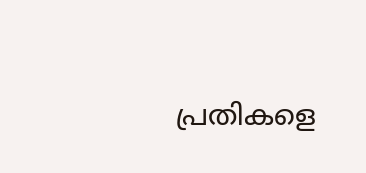പ്രതികളെ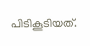പിടികൂടിയത്.